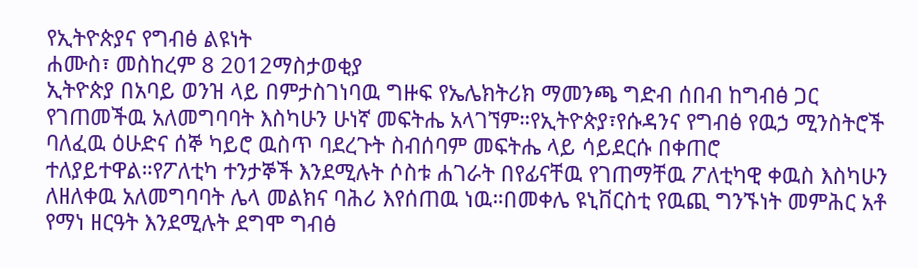የኢትዮጵያና የግብፅ ልዩነት
ሐሙስ፣ መስከረም 8 2012ማስታወቂያ
ኢትዮጵያ በአባይ ወንዝ ላይ በምታስገነባዉ ግዙፍ የኤሌክትሪክ ማመንጫ ግድብ ሰበብ ከግብፅ ጋር የገጠመችዉ አለመግባባት እስካሁን ሁነኛ መፍትሔ አላገኘም።የኢትዮጵያ፣የሱዳንና የግብፅ የዉኃ ሚንስትሮች ባለፈዉ ዕሁድና ሰኞ ካይሮ ዉስጥ ባደረጉት ስብሰባም መፍትሔ ላይ ሳይደርሱ በቀጠሮ ተለያይተዋል።የፖለቲካ ተንታኞች እንደሚሉት ሶስቱ ሐገራት በየፊናቸዉ የገጠማቸዉ ፖለቲካዊ ቀዉስ እስካሁን ለዘለቀዉ አለመግባባት ሌላ መልክና ባሕሪ እየሰጠዉ ነዉ።በመቀሌ ዩኒቨርስቲ የዉጪ ግንኙነት መምሕር አቶ የማነ ዘርዓት እንደሚሉት ደግሞ ግብፅ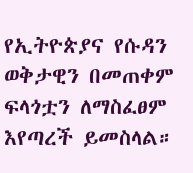የኢትዮጵያና የሱዳን ወቅታዊን በመጠቀም ፍላጎቷን ለማስፈፀም እየጣረች ይመስላል።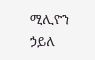ሚሊዮን ኃይለ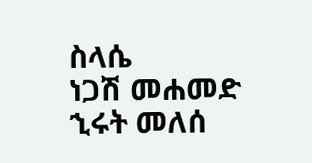ስላሴ
ነጋሽ መሐመድ
ኂሩት መለሰ